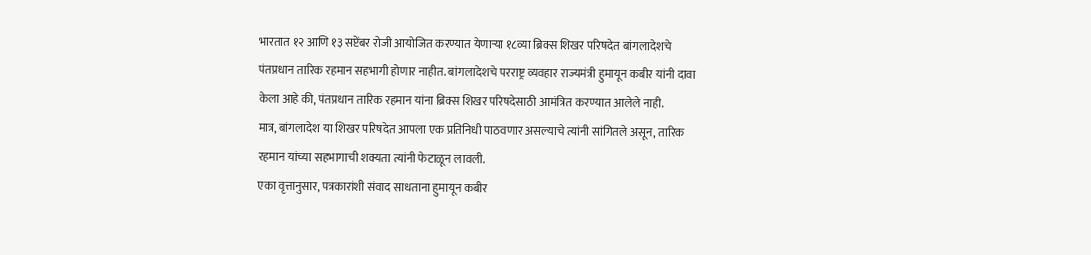भारतात १२ आणि १३ सप्टेंबर रोजी आयोजित करण्यात येणाऱ्या १८व्या ब्रिक्स शिखर परिषदेत बांगलादेशचे पंतप्रधान तारिक रहमान सहभागी होणार नाहीत. बांगलादेशचे परराष्ट्र व्यवहार राज्यमंत्री हुमायून कबीर यांनी दावा केला आहे की, पंतप्रधान तारिक रहमान यांना ब्रिक्स शिखर परिषदेसाठी आमंत्रित करण्यात आलेले नाही.
मात्र, बांगलादेश या शिखर परिषदेत आपला एक प्रतिनिधी पाठवणार असल्याचे त्यांनी सांगितले असून, तारिक रहमान यांच्या सहभागाची शक्यता त्यांनी फेटाळून लावली.
एका वृत्तानुसार, पत्रकारांशी संवाद साधताना हुमायून कबीर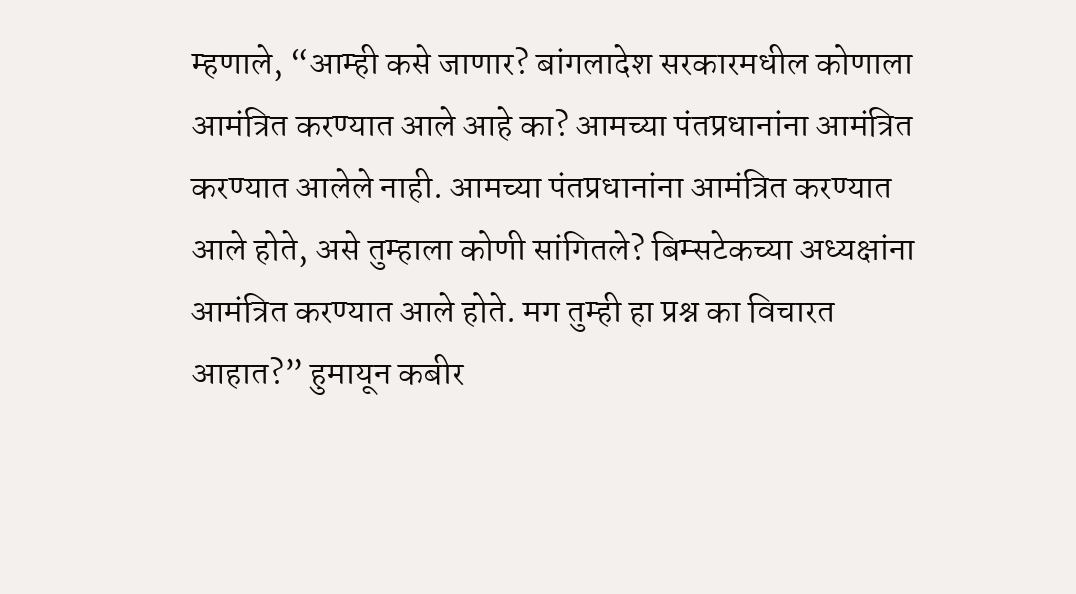म्हणाले, “आम्ही कसे जाणार? बांगलादेश सरकारमधील कोणाला आमंत्रित करण्यात आले आहे का? आमच्या पंतप्रधानांना आमंत्रित करण्यात आलेले नाही. आमच्या पंतप्रधानांना आमंत्रित करण्यात आले होते, असे तुम्हाला कोणी सांगितले? बिम्सटेकच्या अध्यक्षांना आमंत्रित करण्यात आले होते. मग तुम्ही हा प्रश्न का विचारत आहात?” हुमायून कबीर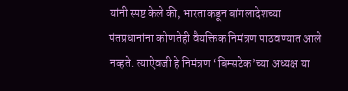यांनी स्पष्ट केले की, भारताकडून बांगलादेशच्या पंतप्रधानांना कोणतेही वैयक्तिक निमंत्रण पाठवण्यात आले नव्हते. त्याऐवजी हे निमंत्रण ‘बिम्सटेक’च्या अध्यक्ष या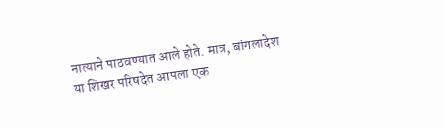नात्याने पाठवण्यात आले होते. मात्र, बांगलादेश या शिखर परिषदेत आपला एक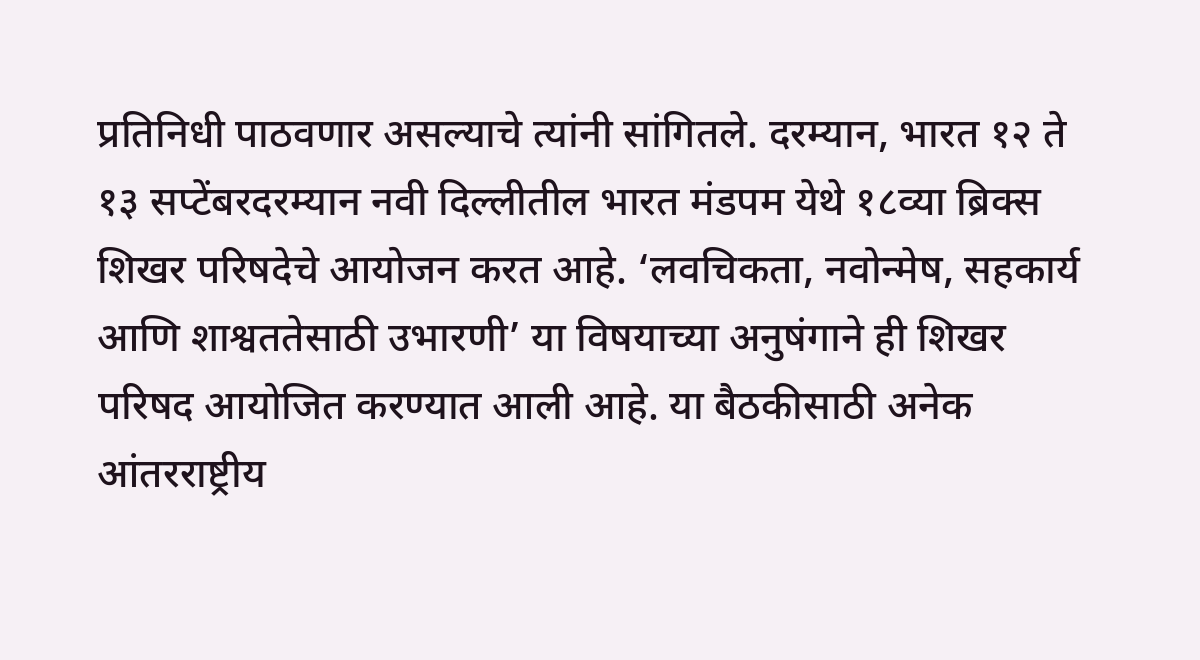प्रतिनिधी पाठवणार असल्याचे त्यांनी सांगितले. दरम्यान, भारत १२ ते १३ सप्टेंबरदरम्यान नवी दिल्लीतील भारत मंडपम येथे १८व्या ब्रिक्स शिखर परिषदेचे आयोजन करत आहे. ‘लवचिकता, नवोन्मेष, सहकार्य आणि शाश्वततेसाठी उभारणी’ या विषयाच्या अनुषंगाने ही शिखर परिषद आयोजित करण्यात आली आहे. या बैठकीसाठी अनेक आंतरराष्ट्रीय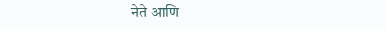नेते आणि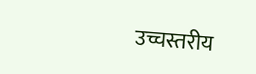उच्चस्तरीय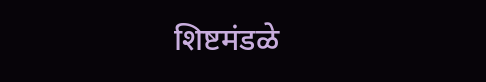शिष्टमंडळे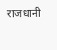राजधानी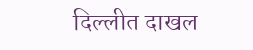दिल्लीत दाखल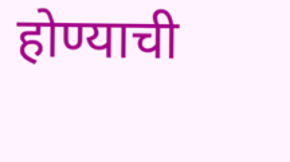होण्याची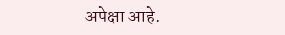अपेक्षा आहे.